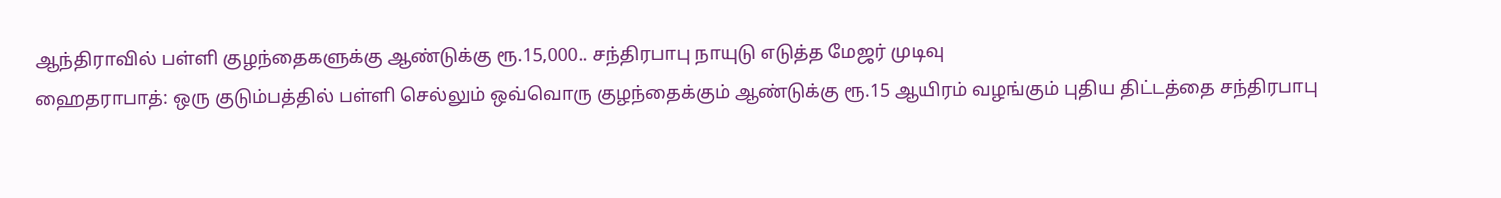ஆந்திராவில் பள்ளி குழந்தைகளுக்கு ஆண்டுக்கு ரூ.15,000.. சந்திரபாபு நாயுடு எடுத்த மேஜர் முடிவு
ஹைதராபாத்: ஒரு குடும்பத்தில் பள்ளி செல்லும் ஒவ்வொரு குழந்தைக்கும் ஆண்டுக்கு ரூ.15 ஆயிரம் வழங்கும் புதிய திட்டத்தை சந்திரபாபு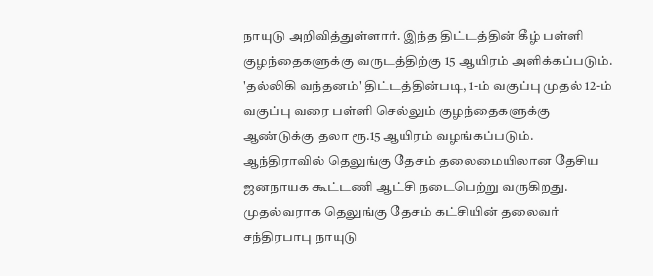நாயுடு அறிவித்துள்ளார். இந்த திட்டத்தின் கீழ் பள்ளி குழந்தைகளுக்கு வருடத்திற்கு 15 ஆயிரம் அளிக்கப்படும். 'தல்லிகி வந்தனம்' திட்டத்தின்படி, 1-ம் வகுப்பு முதல் 12-ம் வகுப்பு வரை பள்ளி செல்லும் குழந்தைகளுக்கு ஆண்டுக்கு தலா ரூ.15 ஆயிரம் வழங்கப்படும்.
ஆந்திராவில் தெலுங்கு தேசம் தலைமையிலான தேசிய ஜனநாயக கூட்டணி ஆட்சி நடைபெற்று வருகிறது. முதல்வராக தெலுங்கு தேசம் கட்சியின் தலைவர் சந்திரபாபு நாயுடு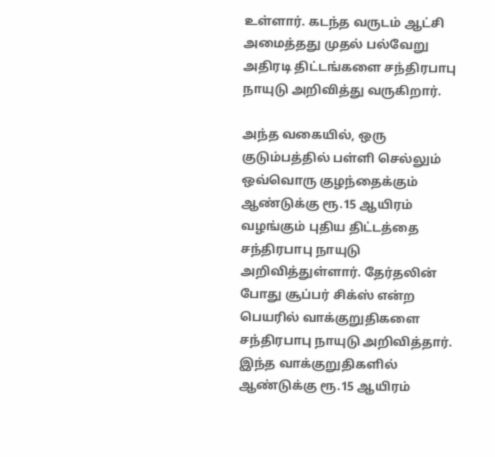உள்ளார். கடந்த வருடம் ஆட்சி அமைத்தது முதல் பல்வேறு அதிரடி திட்டங்களை சந்திரபாபு நாயுடு அறிவித்து வருகிறார்.

அந்த வகையில், ஒரு குடும்பத்தில் பள்ளி செல்லும் ஒவ்வொரு குழந்தைக்கும் ஆண்டுக்கு ரூ.15 ஆயிரம் வழங்கும் புதிய திட்டத்தை சந்திரபாபு நாயுடு அறிவித்துள்ளார். தேர்தலின் போது சூப்பர் சிக்ஸ் என்ற பெயரில் வாக்குறுதிகளை சந்திரபாபு நாயுடு அறிவித்தார். இந்த வாக்குறுதிகளில் ஆண்டுக்கு ரூ.15 ஆயிரம்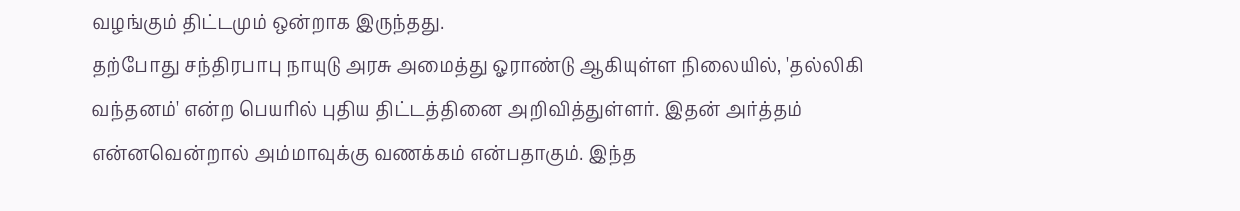வழங்கும் திட்டமும் ஒன்றாக இருந்தது.
தற்போது சந்திரபாபு நாயுடு அரசு அமைத்து ஓராண்டு ஆகியுள்ள நிலையில், 'தல்லிகி வந்தனம்' என்ற பெயரில் புதிய திட்டத்தினை அறிவித்துள்ளர். இதன் அர்த்தம் என்னவென்றால் அம்மாவுக்கு வணக்கம் என்பதாகும். இந்த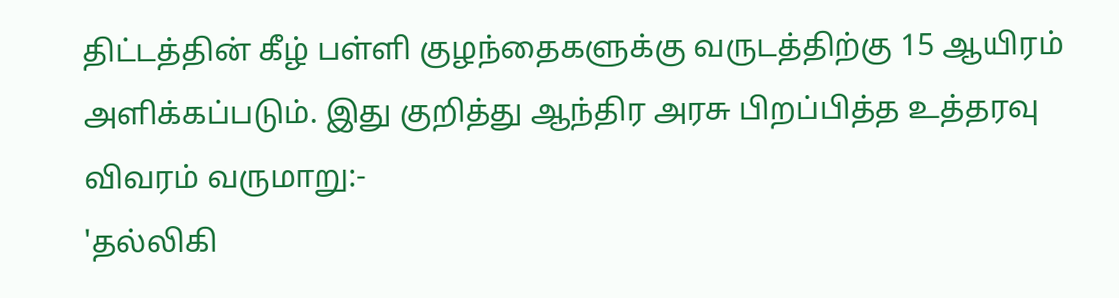திட்டத்தின் கீழ் பள்ளி குழந்தைகளுக்கு வருடத்திற்கு 15 ஆயிரம் அளிக்கப்படும். இது குறித்து ஆந்திர அரசு பிறப்பித்த உத்தரவு விவரம் வருமாறு:-
'தல்லிகி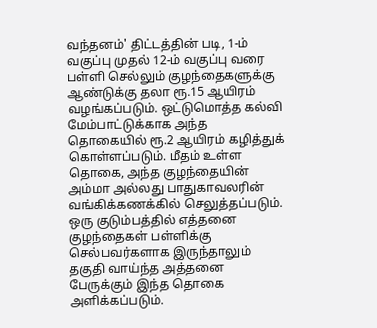வந்தனம்' திட்டத்தின் படி, 1-ம் வகுப்பு முதல் 12-ம் வகுப்பு வரை பள்ளி செல்லும் குழந்தைகளுக்கு ஆண்டுக்கு தலா ரூ.15 ஆயிரம் வழங்கப்படும். ஒட்டுமொத்த கல்வி மேம்பாட்டுக்காக அந்த தொகையில் ரூ.2 ஆயிரம் கழித்துக் கொள்ளப்படும். மீதம் உள்ள தொகை, அந்த குழந்தையின் அம்மா அல்லது பாதுகாவலரின் வங்கிக்கணக்கில் செலுத்தப்படும்.
ஒரு குடும்பத்தில் எத்தனை குழந்தைகள் பள்ளிக்கு செல்பவர்களாக இருந்தாலும் தகுதி வாய்ந்த அத்தனை பேருக்கும் இந்த தொகை அளிக்கப்படும்.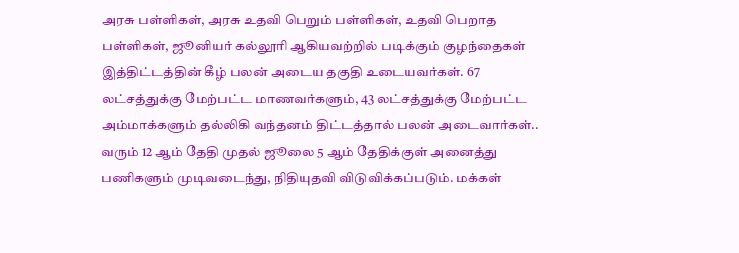அரசு பள்ளிகள், அரசு உதவி பெறும் பள்ளிகள், உதவி பெறாத பள்ளிகள், ஜூனியர் கல்லூரி ஆகியவற்றில் படிக்கும் குழந்தைகள் இத்திட்டத்தின் கீழ் பலன் அடைய தகுதி உடையவர்கள். 67 லட்சத்துக்கு மேற்பட்ட மாணவர்களும், 43 லட்சத்துக்கு மேற்பட்ட அம்மாக்களும் தல்லிகி வந்தனம் திட்டத்தால் பலன் அடைவார்கள்..
வரும் 12 ஆம் தேதி முதல் ஜூலை 5 ஆம் தேதிக்குள் அனைத்து பணிகளும் முடிவடைந்து, நிதியுதவி விடுவிக்கப்படும். மக்கள்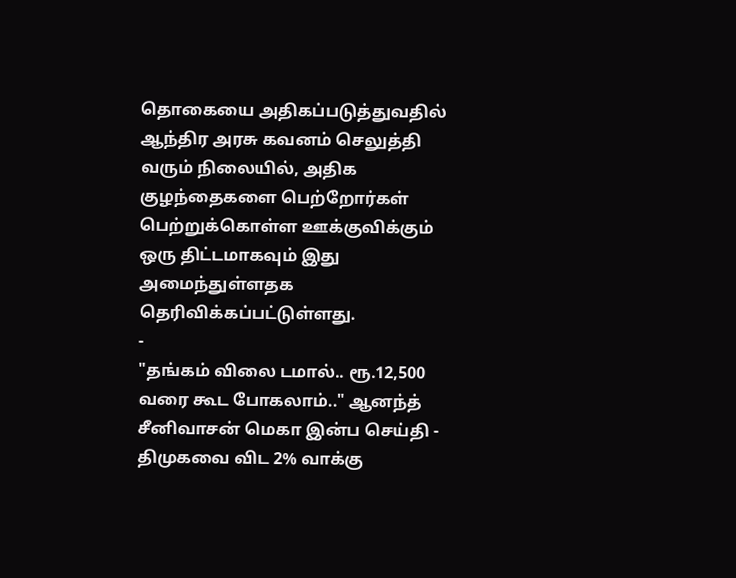தொகையை அதிகப்படுத்துவதில் ஆந்திர அரசு கவனம் செலுத்தி வரும் நிலையில், அதிக குழந்தைகளை பெற்றோர்கள் பெற்றுக்கொள்ள ஊக்குவிக்கும் ஒரு திட்டமாகவும் இது அமைந்துள்ளதக தெரிவிக்கப்பட்டுள்ளது.
-
"தங்கம் விலை டமால்.. ரூ.12,500 வரை கூட போகலாம்.." ஆனந்த் சீனிவாசன் மெகா இன்ப செய்தி -
திமுகவை விட 2% வாக்கு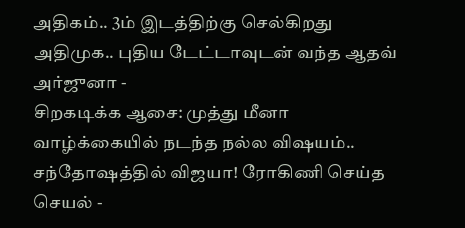அதிகம்.. 3ம் இடத்திற்கு செல்கிறது அதிமுக.. புதிய டேட்டாவுடன் வந்த ஆதவ் அர்ஜுனா -
சிறகடிக்க ஆசை: முத்து மீனா வாழ்க்கையில் நடந்த நல்ல விஷயம்.. சந்தோஷத்தில் விஜயா! ரோகிணி செய்த செயல் -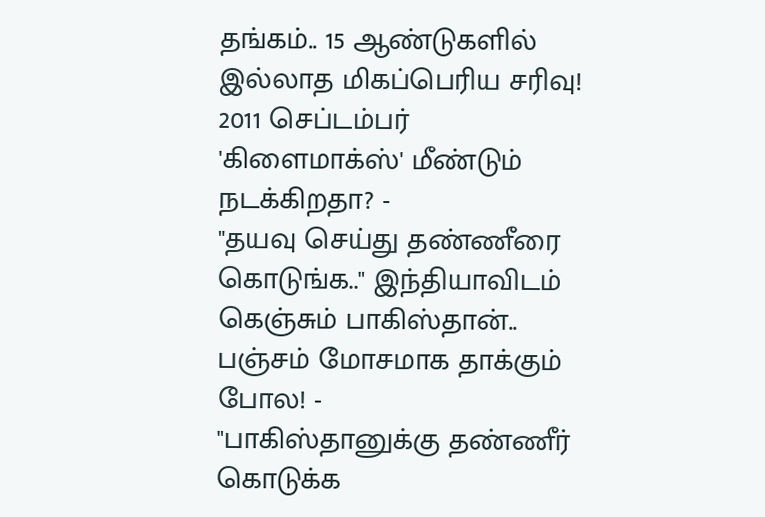தங்கம்.. 15 ஆண்டுகளில் இல்லாத மிகப்பெரிய சரிவு! 2011 செப்டம்பர் 'கிளைமாக்ஸ்' மீண்டும் நடக்கிறதா? -
"தயவு செய்து தண்ணீரை கொடுங்க.." இந்தியாவிடம் கெஞ்சும் பாகிஸ்தான்.. பஞ்சம் மோசமாக தாக்கும் போல! -
"பாகிஸ்தானுக்கு தண்ணீர் கொடுக்க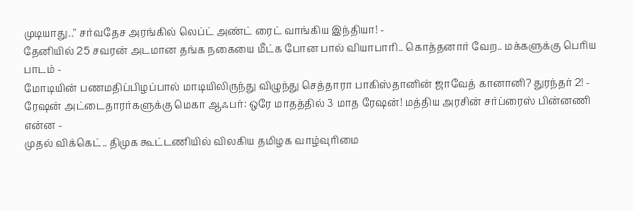முடியாது.." சர்வதேச அரங்கில் லெப்ட் அண்ட் ரைட் வாங்கிய இந்தியா! -
தேனியில் 25 சவரன் அடமான தங்க நகையை மீட்க போன பால் வியாபாரி.. கொத்தனார் வேற.. மக்களுக்கு பெரிய பாடம் -
மோடியின் பணமதிப்பிழப்பால் மாடியிலிருந்து விழுந்து செத்தாரா பாகிஸ்தானின் ஜாவேத் கானானி? துரந்தர் 2! -
ரேஷன் அட்டைதாரர்களுக்கு மெகா ஆஃபர்: ஒரே மாதத்தில் 3 மாத ரேஷன்! மத்திய அரசின் சர்ப்ரைஸ் பின்னணி என்ன -
முதல் விக்கெட்.. திமுக கூட்டணியில் விலகிய தமிழக வாழ்வுரிமை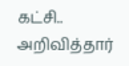கட்சி.. அறிவித்தார்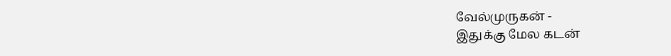வேல்முருகன் -
இதுக்கு மேல கடன்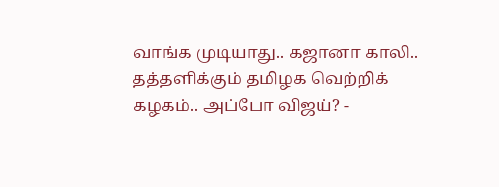வாங்க முடியாது.. கஜானா காலி.. தத்தளிக்கும் தமிழக வெற்றிக் கழகம்.. அப்போ விஜய்? -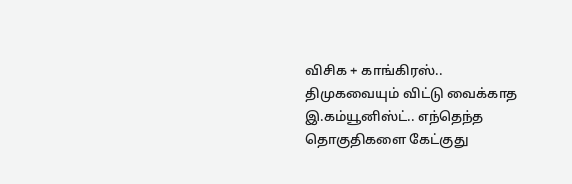விசிக + காங்கிரஸ்.. திமுகவையும் விட்டு வைக்காத இ.கம்யூனிஸ்ட்.. எந்தெந்த தொகுதிகளை கேட்குது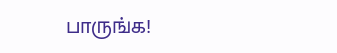பாருங்க!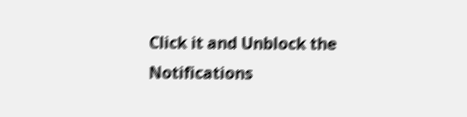Click it and Unblock the Notifications